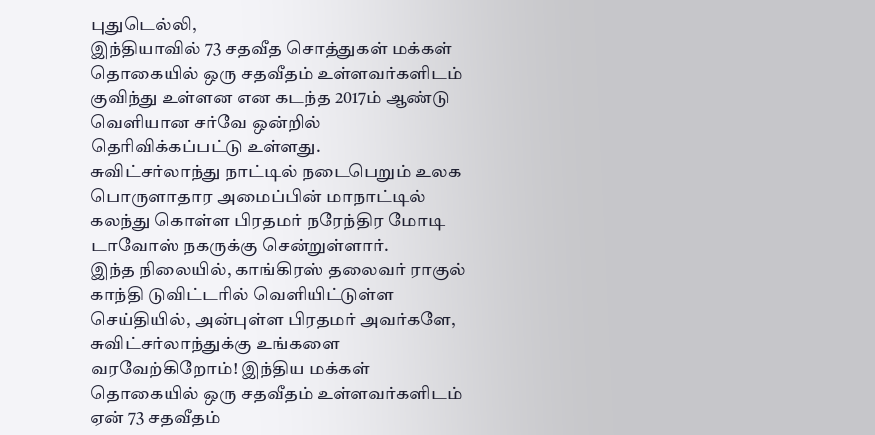புதுடெல்லி,
இந்தியாவில் 73 சதவீத சொத்துகள் மக்கள் தொகையில் ஒரு சதவீதம் உள்ளவர்களிடம் குவிந்து உள்ளன என கடந்த 2017ம் ஆண்டு வெளியான சர்வே ஒன்றில் தெரிவிக்கப்பட்டு உள்ளது.
சுவிட்சர்லாந்து நாட்டில் நடைபெறும் உலக பொருளாதார அமைப்பின் மாநாட்டில் கலந்து கொள்ள பிரதமர் நரேந்திர மோடி டாவோஸ் நகருக்கு சென்றுள்ளார்.
இந்த நிலையில், காங்கிரஸ் தலைவர் ராகுல் காந்தி டுவிட்டரில் வெளியிட்டுள்ள செய்தியில், அன்புள்ள பிரதமர் அவர்களே, சுவிட்சர்லாந்துக்கு உங்களை வரவேற்கிறோம்! இந்திய மக்கள் தொகையில் ஒரு சதவீதம் உள்ளவர்களிடம் ஏன் 73 சதவீதம்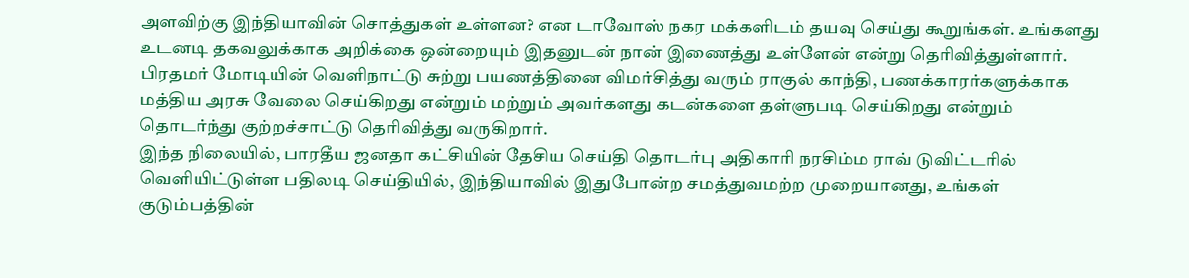அளவிற்கு இந்தியாவின் சொத்துகள் உள்ளன? என டாவோஸ் நகர மக்களிடம் தயவு செய்து கூறுங்கள். உங்களது உடனடி தகவலுக்காக அறிக்கை ஒன்றையும் இதனுடன் நான் இணைத்து உள்ளேன் என்று தெரிவித்துள்ளார்.
பிரதமர் மோடியின் வெளிநாட்டு சுற்று பயணத்தினை விமர்சித்து வரும் ராகுல் காந்தி, பணக்காரர்களுக்காக மத்திய அரசு வேலை செய்கிறது என்றும் மற்றும் அவர்களது கடன்களை தள்ளுபடி செய்கிறது என்றும் தொடர்ந்து குற்றச்சாட்டு தெரிவித்து வருகிறார்.
இந்த நிலையில், பாரதீய ஜனதா கட்சியின் தேசிய செய்தி தொடர்பு அதிகாரி நரசிம்ம ராவ் டுவிட்டரில் வெளியிட்டுள்ள பதிலடி செய்தியில், இந்தியாவில் இதுபோன்ற சமத்துவமற்ற முறையானது, உங்கள் குடும்பத்தின்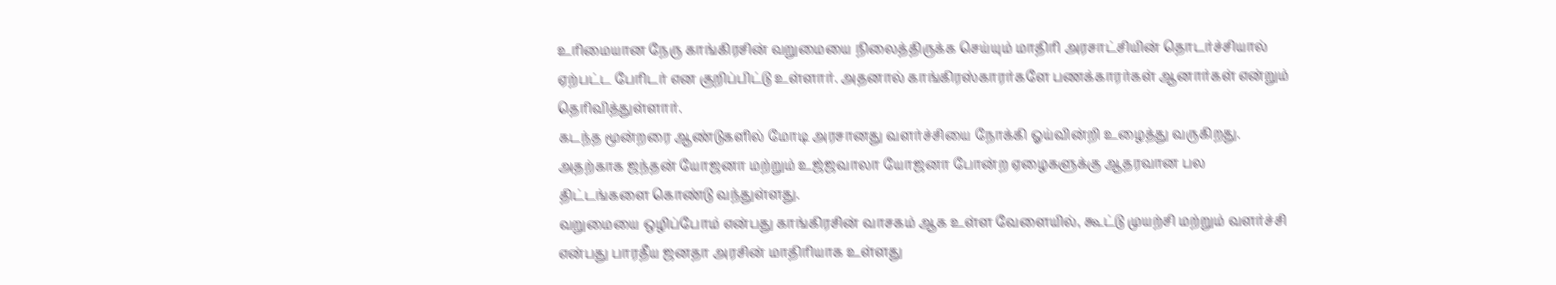உரிமையான நேரு காங்கிரசின் வறுமையை நிலைத்திருக்க செய்யும் மாதிரி அரசாட்சியின் தொடர்ச்சியால் ஏற்பட்ட பேரிடர் என குறிப்பிட்டு உள்ளார். அதனால் காங்கிரஸ்காரர்களே பணக்காரர்கள் ஆனார்கள் என்றும் தெரிவித்துள்ளார்.
கடந்த மூன்றரை ஆண்டுகளில் மோடி அரசானது வளர்ச்சியை நோக்கி ஓய்வின்றி உழைத்து வருகிறது. அதற்காக ஜந்தன் யோஜனா மற்றும் உஜ்ஜவாலா யோஜனா போன்ற ஏழைகளுக்கு ஆதரவான பல திட்டங்களை கொண்டு வந்துள்ளது.
வறுமையை ஒழிப்போம் என்பது காங்கிரசின் வாசகம் ஆக உள்ள வேளையில், கூட்டு முயற்சி மற்றும் வளர்ச்சி என்பது பாரதீய ஜனதா அரசின் மாதிரியாக உள்ளது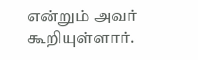என்றும் அவர் கூறியுள்ளார்.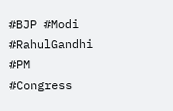#BJP #Modi #RahulGandhi #PM #Congress